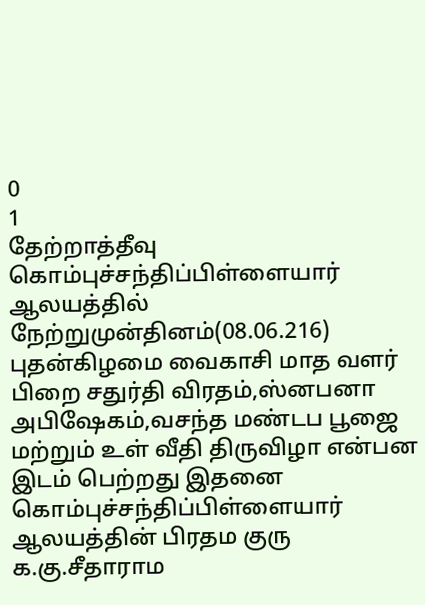0
1
தேற்றாத்தீவு கொம்புச்சந்திப்பிள்ளையார் ஆலயத்தில் நேற்றுமுன்தினம்(08.06.216) புதன்கிழமை வைகாசி மாத வளர் பிறை சதுர்தி விரதம்,ஸ்னபனா அபிஷேகம்,வசந்த மண்டப பூஜை மற்றும் உள் வீதி திருவிழா என்பன இடம் பெற்றது இதனை கொம்புச்சந்திப்பிள்ளையார் ஆலயத்தின் பிரதம குரு க.கு.சீதாராம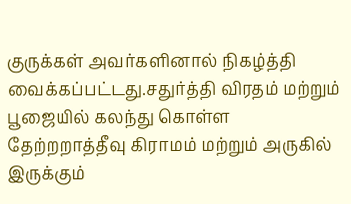குருக்கள் அவர்களினால் நிகழ்த்தி வைக்கப்பட்டது.சதுர்த்தி விரதம் மற்றும் பூஜையில் கலந்து கொள்ள தேற்றறாத்தீவு கிராமம் மற்றும் அருகில் இருக்கும்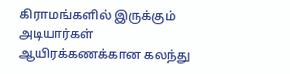கிராமங்களில் இருக்கும் அடியார்கள் ஆயிரக்கணக்கான கலந்து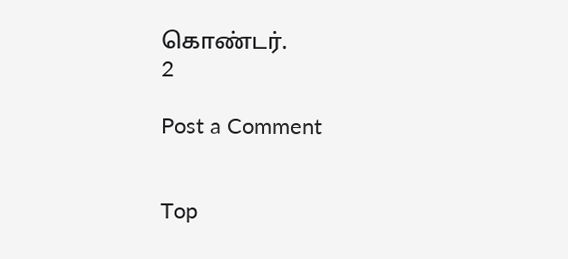கொண்டர்.
2

Post a Comment


Top